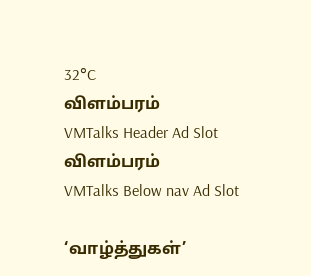32°C
விளம்பரம்
VMTalks Header Ad Slot
விளம்பரம்
VMTalks Below nav Ad Slot

‘வாழ்த்துகள்’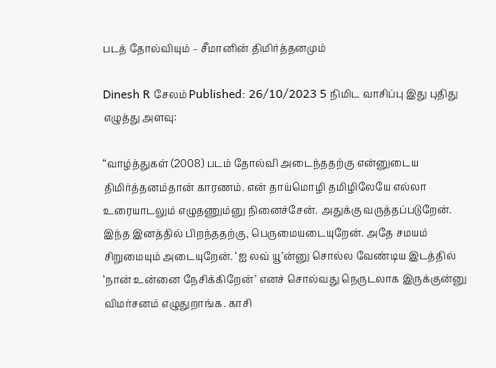படத் தோல்வியும் – சீமானின் திமிர்த்தனமும்

Dinesh R சேலம் Published: 26/10/2023 5 நிமிட வாசிப்பு இது புதிது
எழுத்து அளவு:

“வாழ்த்துகள் (2008) படம் தோல்வி அடைந்ததற்கு என்னுடைய திமிர்த்தனம்தான் காரணம். என் தாய்மொழி தமிழிலேயே எல்லா உரையாடலும் எழுதணும்னு நினைச்சேன். அதுக்கு வருத்தப்படுறேன். இந்த இனத்தில் பிறந்ததற்கு, பெருமையடையுறேன். அதே சமயம் சிறுமையும் அடையுறேன். ‘ஐ லவ் யூ’ன்னு சொல்ல வேண்டிய இடத்தில் ‘நான் உன்னை நேசிக்கிறேன்’ எனச் சொல்வது நெருடலாக இருக்குன்னு விமர்சனம் எழுதுறாங்க. காசி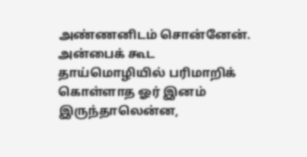அண்ணனிடம் சொன்னேன். அன்பைக் கூட தாய்மொழியில் பரிமாறிக் கொள்ளாத ஓர் இனம் இருந்தாலென்ன,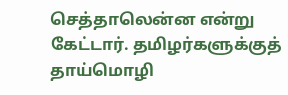செத்தாலென்ன என்று கேட்டார். தமிழர்களுக்குத் தாய்மொழி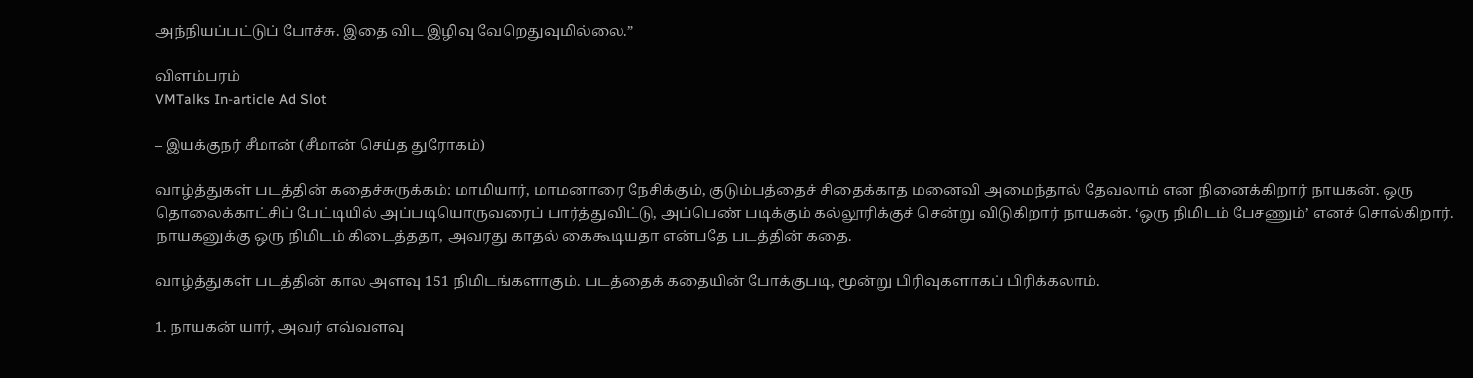அந்நியப்பட்டுப் போச்சு. இதை விட இழிவு வேறெதுவுமில்லை.”

விளம்பரம்
VMTalks In-article Ad Slot

– இயக்குநர் சீமான் (சீமான் செய்த துரோகம்)

வாழ்த்துகள் படத்தின் கதைச்சுருக்கம்: மாமியார், மாமனாரை நேசிக்கும், குடும்பத்தைச் சிதைக்காத மனைவி அமைந்தால் தேவலாம் என நினைக்கிறார் நாயகன். ஒரு தொலைக்காட்சிப் பேட்டியில் அப்படியொருவரைப் பார்த்துவிட்டு, அப்பெண் படிக்கும் கல்லூரிக்குச் சென்று விடுகிறார் நாயகன். ‘ஒரு நிமிடம் பேசணும்’ எனச் சொல்கிறார். நாயகனுக்கு ஒரு நிமிடம் கிடைத்ததா, அவரது காதல் கைகூடியதா என்பதே படத்தின் கதை.

வாழ்த்துகள் படத்தின் கால அளவு 151 நிமிடங்களாகும். படத்தைக் கதையின் போக்குபடி, மூன்று பிரிவுகளாகப் பிரிக்கலாம்.

1. நாயகன் யார், அவர் எவ்வளவு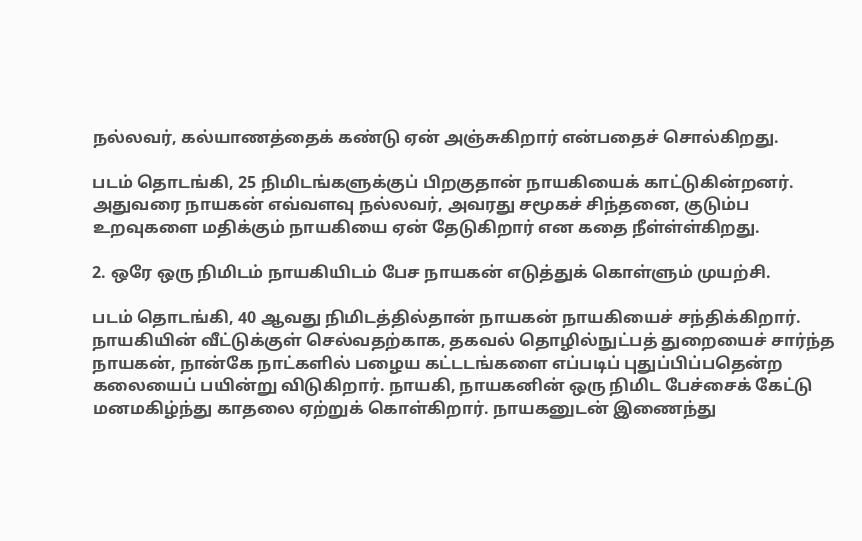நல்லவர், கல்யாணத்தைக் கண்டு ஏன் அஞ்சுகிறார் என்பதைச் சொல்கிறது.

படம் தொடங்கி, 25 நிமிடங்களுக்குப் பிறகுதான் நாயகியைக் காட்டுகின்றனர். அதுவரை நாயகன் எவ்வளவு நல்லவர், அவரது சமூகச் சிந்தனை, குடும்ப உறவுகளை மதிக்கும் நாயகியை ஏன் தேடுகிறார் என கதை நீள்ள்ள்கிறது.

2. ஒரே ஒரு நிமிடம் நாயகியிடம் பேச நாயகன் எடுத்துக் கொள்ளும் முயற்சி.

படம் தொடங்கி, 40 ஆவது நிமிடத்தில்தான் நாயகன் நாயகியைச் சந்திக்கிறார். நாயகியின் வீட்டுக்குள் செல்வதற்காக, தகவல் தொழில்நுட்பத் துறையைச் சார்ந்த நாயகன், நான்கே நாட்களில் பழைய கட்டடங்களை எப்படிப் புதுப்பிப்பதென்ற கலையைப் பயின்று விடுகிறார். நாயகி, நாயகனின் ஒரு நிமிட பேச்சைக் கேட்டு மனமகிழ்ந்து காதலை ஏற்றுக் கொள்கிறார். நாயகனுடன் இணைந்து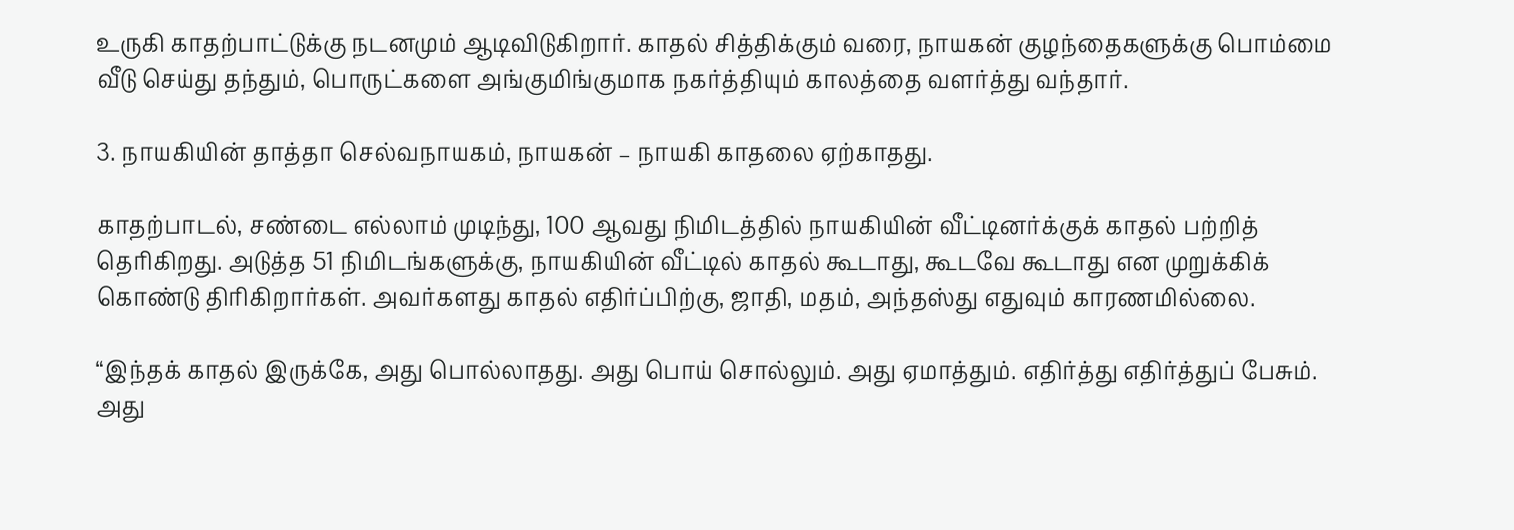உருகி காதற்பாட்டுக்கு நடனமும் ஆடிவிடுகிறார். காதல் சித்திக்கும் வரை, நாயகன் குழந்தைகளுக்கு பொம்மை வீடு செய்து தந்தும், பொருட்களை அங்குமிங்குமாக நகர்த்தியும் காலத்தை வளர்த்து வந்தார்.

3. நாயகியின் தாத்தா செல்வநாயகம், நாயகன் – நாயகி காதலை ஏற்காதது.

காதற்பாடல், சண்டை எல்லாம் முடிந்து, 100 ஆவது நிமிடத்தில் நாயகியின் வீட்டினர்க்குக் காதல் பற்றித் தெரிகிறது. அடுத்த 51 நிமிடங்களுக்கு, நாயகியின் வீட்டில் காதல் கூடாது, கூடவே கூடாது என முறுக்கிக் கொண்டு திரிகிறார்கள். அவர்களது காதல் எதிர்ப்பிற்கு, ஜாதி, மதம், அந்தஸ்து எதுவும் காரணமில்லை.

“இந்தக் காதல் இருக்கே, அது பொல்லாதது. அது பொய் சொல்லும். அது ஏமாத்தும். எதிர்த்து எதிர்த்துப் பேசும். அது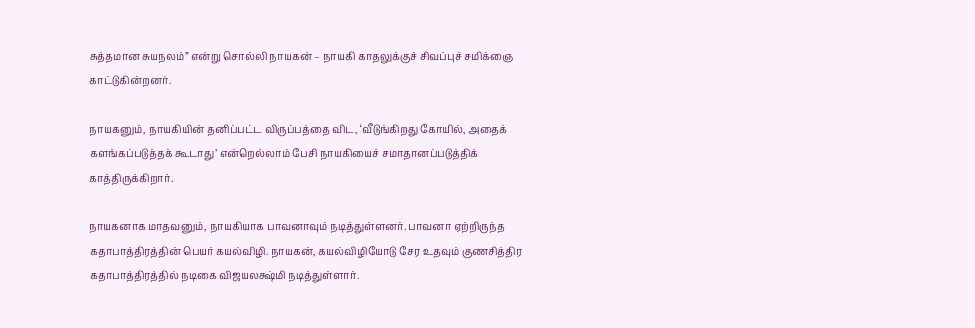சுத்தமான சுயநலம்” என்று சொல்லி நாயகன் – நாயகி காதலுக்குச் சிவப்புச் சமிக்ஞை காட்டுகின்றனர்.

நாயகனும், நாயகியின் தனிப்பட்ட விருப்பத்தை விட, ‘வீடுங்கிறது கோயில், அதைக் களங்கப்படுத்தக் கூடாது’ என்றெல்லாம் பேசி நாயகியைச் சமாதானப்படுத்திக் காத்திருக்கிறார்.

நாயகனாக மாதவனும், நாயகியாக பாவனாவும் நடித்துள்ளனர். பாவனா ஏற்றிருந்த கதாபாத்திரத்தின் பெயர் கயல்விழி. நாயகன், கயல்விழியோடு சேர உதவும் குணசித்திர கதாபாத்திரத்தில் நடிகை விஜயலக்ஷ்மி நடித்துள்ளார்.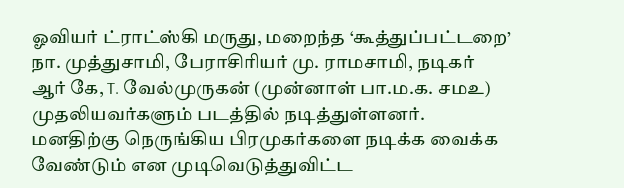ஓவியர் ட்ராட்ஸ்கி மருது, மறைந்த ‘கூத்துப்பட்டறை’ நா. முத்துசாமி, பேராசிரியர் மு. ராமசாமி, நடிகர் ஆர் கே, T. வேல்முருகன் (முன்னாள் பா.ம.க. சமஉ) முதலியவர்களும் படத்தில் நடித்துள்ளனர். மனதிற்கு நெருங்கிய பிரமுகர்களை நடிக்க வைக்க வேண்டும் என முடிவெடுத்துவிட்ட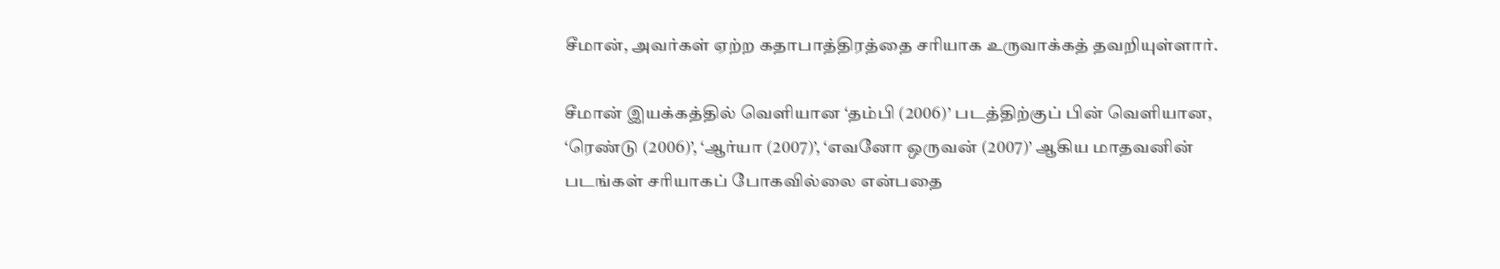சீமான், அவர்கள் ஏற்ற கதாபாத்திரத்தை சரியாக உருவாக்கத் தவறியுள்ளார்.

சீமான் இயக்கத்தில் வெளியான ‘தம்பி (2006)’ படத்திற்குப் பின் வெளியான, ‘ரெண்டு (2006)’, ‘ஆர்யா (2007)’, ‘எவனோ ஒருவன் (2007)’ ஆகிய மாதவனின் படங்கள் சரியாகப் போகவில்லை என்பதை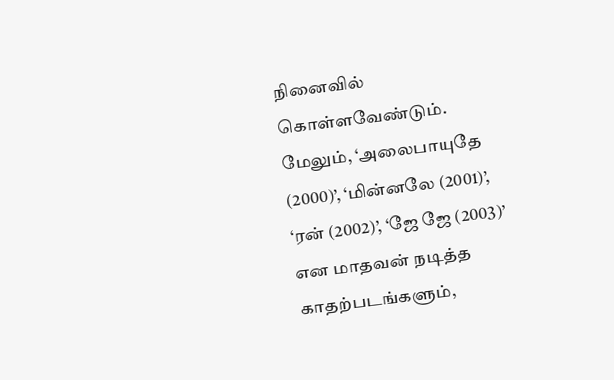நினைவில் கொள்ளவேண்டும். மேலும், ‘அலைபாயுதே (2000)’, ‘மின்னலே (2001)’, ‘ரன் (2002)’, ‘ஜே ஜே (2003)’ என மாதவன் நடித்த காதற்படங்களும்,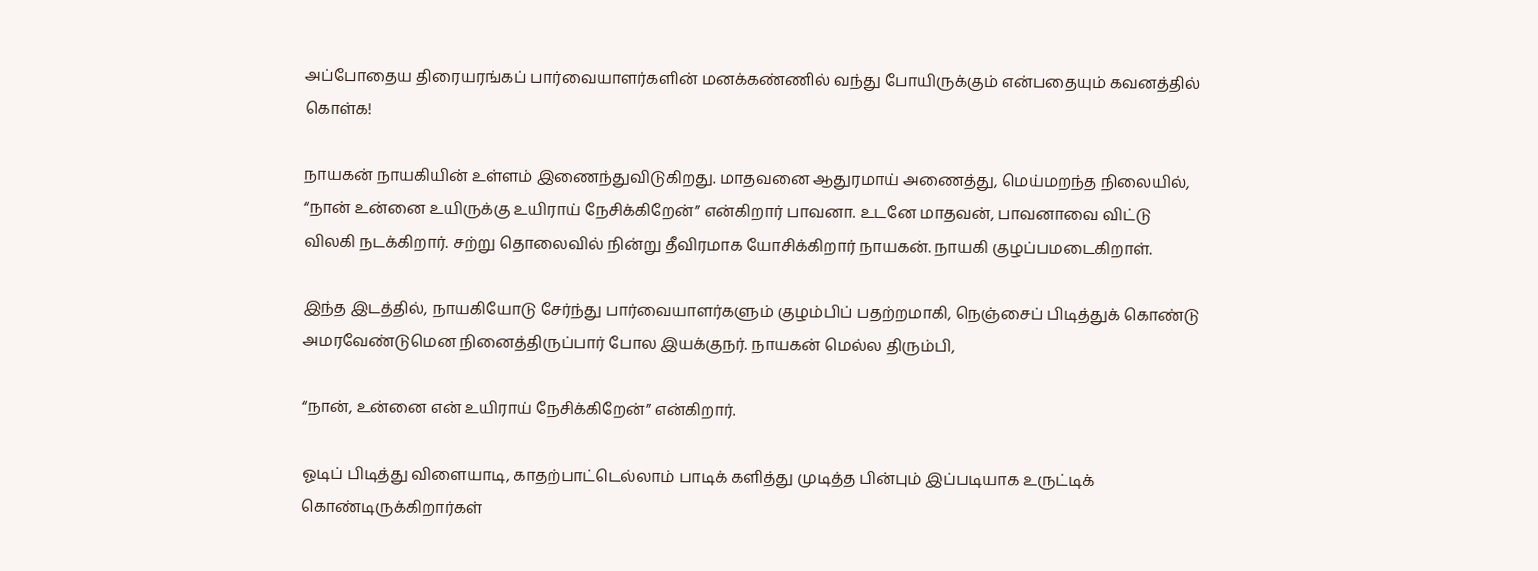அப்போதைய திரையரங்கப் பார்வையாளர்களின் மனக்கண்ணில் வந்து போயிருக்கும் என்பதையும் கவனத்தில் கொள்க!

நாயகன் நாயகியின் உள்ளம் இணைந்துவிடுகிறது. மாதவனை ஆதுரமாய் அணைத்து, மெய்மறந்த நிலையில், “நான் உன்னை உயிருக்கு உயிராய் நேசிக்கிறேன்” என்கிறார் பாவனா. உடனே மாதவன், பாவனாவை விட்டு விலகி நடக்கிறார். சற்று தொலைவில் நின்று தீவிரமாக யோசிக்கிறார் நாயகன். நாயகி குழப்பமடைகிறாள்.

இந்த இடத்தில், நாயகியோடு சேர்ந்து பார்வையாளர்களும் குழம்பிப் பதற்றமாகி, நெஞ்சைப் பிடித்துக் கொண்டு அமரவேண்டுமென நினைத்திருப்பார் போல இயக்குநர். நாயகன் மெல்ல திரும்பி,

“நான், உன்னை என் உயிராய் நேசிக்கிறேன்” என்கிறார்.

ஓடிப் பிடித்து விளையாடி, காதற்பாட்டெல்லாம் பாடிக் களித்து முடித்த பின்பும் இப்படியாக உருட்டிக் கொண்டிருக்கிறார்கள்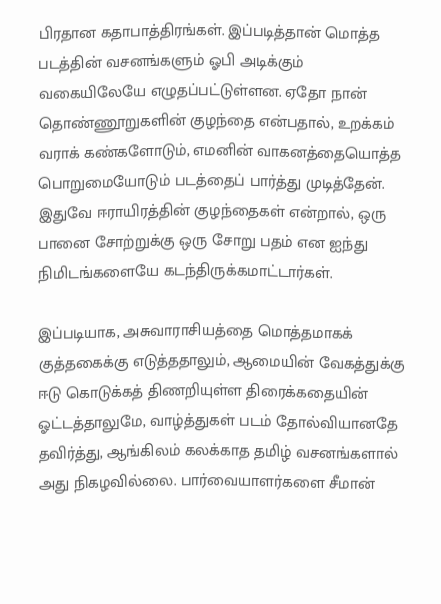பிரதான கதாபாத்திரங்கள். இப்படித்தான் மொத்த படத்தின் வசனங்களும் ஓபி அடிக்கும் வகையிலேயே எழுதப்பட்டுள்ளன. ஏதோ நான் தொண்ணூறுகளின் குழந்தை என்பதால், உறக்கம் வராக் கண்களோடும், எமனின் வாகனத்தையொத்த பொறுமையோடும் படத்தைப் பார்த்து முடித்தேன். இதுவே ஈராயிரத்தின் குழந்தைகள் என்றால், ஒரு பானை சோற்றுக்கு ஒரு சோறு பதம் என ஐந்து நிமிடங்களையே கடந்திருக்கமாட்டார்கள்.

இப்படியாக, அசுவாராசியத்தை மொத்தமாகக் குத்தகைக்கு எடுத்ததாலும், ஆமையின் வேகத்துக்கு ஈடு கொடுக்கத் திணறியுள்ள திரைக்கதையின் ஓட்டத்தாலுமே, வாழ்த்துகள் படம் தோல்வியானதே தவிர்த்து, ஆங்கிலம் கலக்காத தமிழ் வசனங்களால் அது நிகழவில்லை. பார்வையாளர்களை சீமான்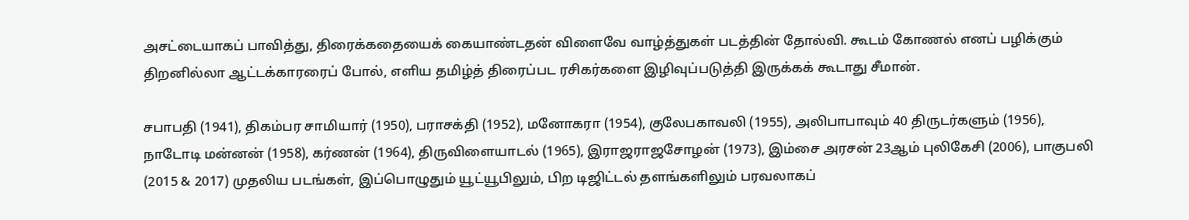அசட்டையாகப் பாவித்து, திரைக்கதையைக் கையாண்டதன் விளைவே வாழ்த்துகள் படத்தின் தோல்வி. கூடம் கோணல் எனப் பழிக்கும் திறனில்லா ஆட்டக்காரரைப் போல், எளிய தமிழ்த் திரைப்பட ரசிகர்களை இழிவுப்படுத்தி இருக்கக் கூடாது சீமான்.

சபாபதி (1941), திகம்பர சாமியார் (1950), பராசக்தி (1952), மனோகரா (1954), குலேபகாவலி (1955), அலிபாபாவும் 40 திருடர்களும் (1956), நாடோடி மன்னன் (1958), கர்ணன் (1964), திருவிளையாடல் (1965), இராஜராஜசோழன் (1973), இம்சை அரசன் 23ஆம் புலிகேசி (2006), பாகுபலி (2015 & 2017) முதலிய படங்கள், இப்பொழுதும் யூட்யூபிலும், பிற டிஜிட்டல் தளங்களிலும் பரவலாகப்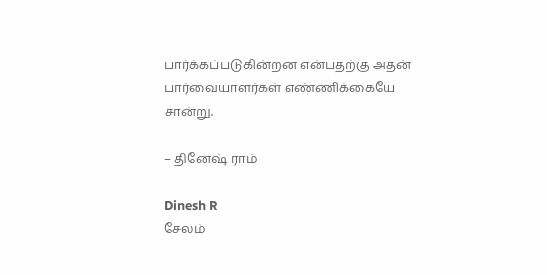பார்க்கப்படுகின்றன என்பதற்கு அதன் பார்வையாளர்கள் எண்ணிக்கையே சான்று.

– தினேஷ் ராம்

Dinesh R
சேலம்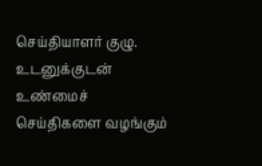செய்தியாளர் குழு. உடனுக்குடன் உண்மைச் செய்திகளை வழங்கும்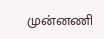முன்னணி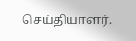செய்தியாளர்.